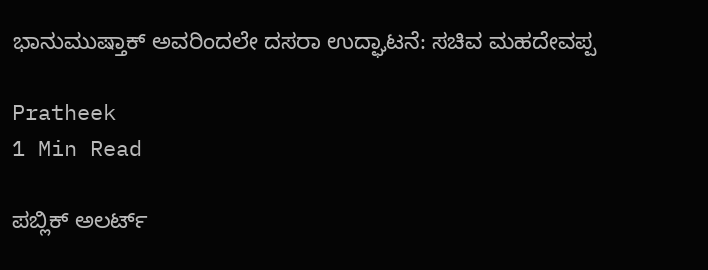ಭಾನುಮುಷ್ತಾಕ್‌ ಅವರಿಂದಲೇ ದಸರಾ ಉದ್ಘಾಟನೆ: ಸಚಿವ ಮಹದೇವಪ್ಪ

Pratheek
1 Min Read

ಪಬ್ಲಿಕ್ ಅಲರ್ಟ್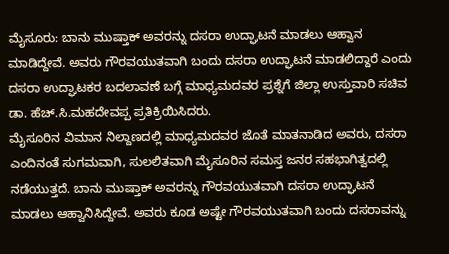ಮೈಸೂರು: ಬಾನು ಮುಷ್ತಾಕ್ ಅವರನ್ನು ದಸರಾ ಉದ್ಘಾಟನೆ ಮಾಡಲು ಆಹ್ವಾನ ಮಾಡಿದ್ದೇವೆ. ಅವರು ಗೌರವಯುತವಾಗಿ ಬಂದು ದಸರಾ ಉದ್ಘಾಟನೆ ಮಾಡಲಿದ್ದಾರೆ ಎಂದು ದಸರಾ ಉದ್ಘಾಟಕರ ಬದಲಾವಣೆ ಬಗ್ಗೆ ಮಾಧ್ಯಮದವರ ಪ್ರಶ್ನೆಗೆ ಜಿಲ್ಲಾ ಉಸ್ತುವಾರಿ ಸಚಿವ ಡಾ. ಹೆಚ್.ಸಿ.ಮಹದೇವಪ್ಪ ಪ್ರತಿಕ್ರಿಯಿಸಿದರು.
ಮೈಸೂರಿನ ವಿಮಾನ ನಿಲ್ದಾಣದಲ್ಲಿ ಮಾಧ್ಯಮದವರ ಜೊತೆ ಮಾತನಾಡಿದ ಅವರು, ದಸರಾ ಎಂದಿನಂತೆ ಸುಗಮವಾಗಿ, ಸುಲಲಿತವಾಗಿ ಮೈಸೂರಿನ ಸಮಸ್ತ ಜನರ ಸಹಭಾಗಿತ್ವದಲ್ಲಿ ನಡೆಯುತ್ತದೆ. ಬಾನು ಮುಷ್ತಾಕ್ ಅವರನ್ನು ಗೌರವಯುತವಾಗಿ ದಸರಾ ಉದ್ಘಾಟನೆ ಮಾಡಲು ಆಹ್ವಾನಿಸಿದ್ದೇವೆ. ಅವರು ಕೂಡ ಅಷ್ಟೇ ಗೌರವಯುತವಾಗಿ ಬಂದು ದಸರಾವನ್ನು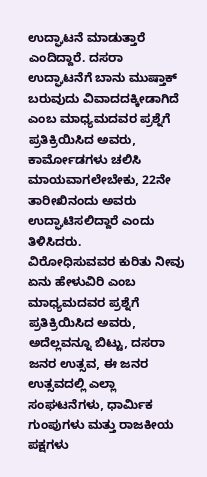ಉದ್ಘಾಟನೆ ಮಾಡುತ್ತಾರೆ ಎಂದಿದ್ದಾರೆ. ದಸರಾ ಉದ್ಘಾಟನೆಗೆ ಬಾನು ಮುಷ್ತಾಕ್ ಬರುವುದು ವಿವಾದದಕ್ಕೀಡಾಗಿದೆ ಎಂಬ ಮಾಧ್ಯಮದವರ ಪ್ರಶ್ನೆಗೆ ಪ್ರತಿಕ್ರಿಯಿಸಿದ ಅವರು, ಕಾರ್ಮೋಡಗಳು ಚಲಿಸಿ ಮಾಯವಾಗಲೇಬೇಕು, 22ನೇ ತಾರೀಖಿನಂದು ಅವರು ಉದ್ಘಾಟಿಸಲಿದ್ದಾರೆ ಎಂದು ತಿಳಿಸಿದರು.
ವಿರೋಧಿಸುವವರ ಕುರಿತು ನೀವು ಏನು ಹೇಳುವಿರಿ ಎಂಬ ಮಾಧ್ಯಮದವರ ಪ್ರಶ್ನೆಗೆ ಪ್ರತಿಕ್ರಿಯಿಸಿದ ಅವರು, ಅದೆಲ್ಲವನ್ನೂ ಬಿಟ್ಟು, ದಸರಾ ಜನರ ಉತ್ಸವ, ಈ ಜನರ ಉತ್ಸವದಲ್ಲಿ ಎಲ್ಲಾ ಸಂಘಟನೆಗಳು, ಧಾರ್ಮಿಕ ಗುಂಪುಗಳು ಮತ್ತು ರಾಜಕೀಯ ಪಕ್ಷಗಳು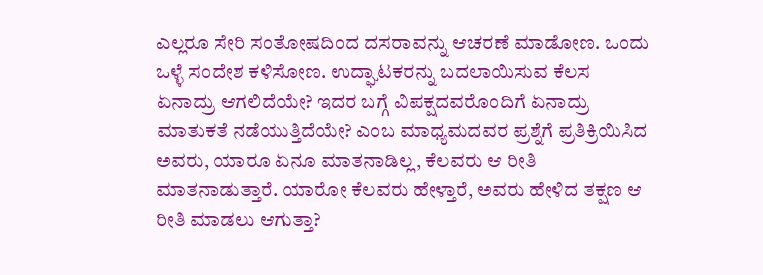ಎಲ್ಲರೂ ಸೇರಿ ಸಂತೋಷದಿಂದ ದಸರಾವನ್ನು ಆಚರಣೆ ಮಾಡೋಣ. ಒಂದು ಒಳ್ಳೆ ಸಂದೇಶ ಕಳಿಸೋಣ. ಉದ್ಘಾಟಕರನ್ನು ಬದಲಾಯಿಸುವ ಕೆಲಸ ಏನಾದ್ರು ಆಗಲಿದೆಯೇ? ಇದರ ಬಗ್ಗೆ ವಿಪಕ್ಷದವರೊಂದಿಗೆ ಏನಾದ್ರು ಮಾತುಕತೆ ನಡೆಯುತ್ತಿದೆಯೇ? ಎಂಬ ಮಾಧ್ಯಮದವರ ಪ್ರಶ್ನೆಗೆ ಪ್ರತಿಕ್ರಿಯಿಸಿದ ಅವರು, ಯಾರೂ ಏನೂ ಮಾತನಾಡಿಲ್ಲ, ಕೆಲವರು ಆ ರೀತಿ ಮಾತನಾಡುತ್ತಾರೆ. ಯಾರೋ ಕೆಲವರು ಹೇಳ್ತಾರೆ, ಅವರು ಹೇಳಿದ ತಕ್ಷಣ ಆ ರೀತಿ ಮಾಡಲು ಆಗುತ್ತಾ?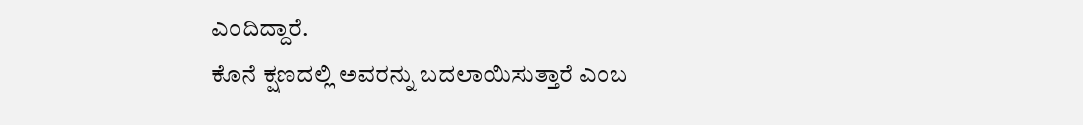ಎಂದಿದ್ದಾರೆ.
ಕೊನೆ ಕ್ಷಣದಲ್ಲಿ ಅವರನ್ನು ಬದಲಾಯಿಸುತ್ತಾರೆ ಎಂಬ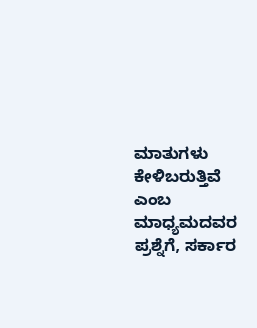ಮಾತುಗಳು ಕೇಳಿಬರುತ್ತಿವೆ ಎಂಬ ಮಾಧ್ಯಮದವರ ಪ್ರಶ್ನೆಗೆ, ಸರ್ಕಾರ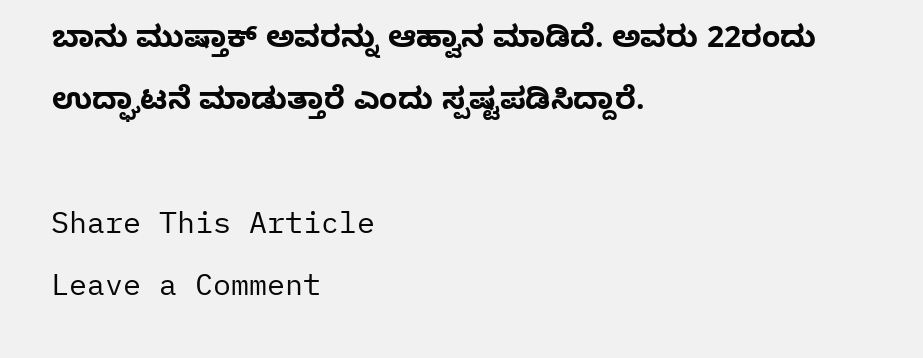ಬಾನು ಮುಷ್ತಾಕ್ ಅವರನ್ನು ಆಹ್ವಾನ ಮಾಡಿದೆ. ಅವರು 22ರಂದು ಉದ್ಘಾಟನೆ ಮಾಡುತ್ತಾರೆ ಎಂದು ಸ್ಪಷ್ಟಪಡಿಸಿದ್ದಾರೆ.

Share This Article
Leave a Comment